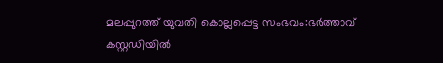മലപ്പുറത്ത് യുവതി കൊല്ലപ്പെട്ട സംഭവം:ഭർത്താവ് കസ്റ്റഡിയിൽ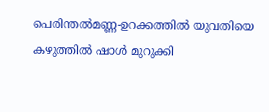പെരിന്തൽമണ്ണ-ഉറക്കത്തിൽ യുവതിയെ കഴുത്തിൽ ഷാൾ മുറുക്കി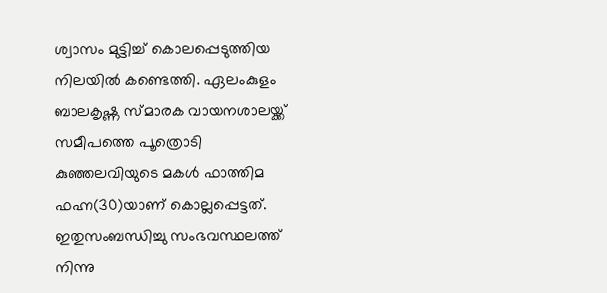ശ്വാസം മുട്ടിച്ച് കൊലപ്പെടുത്തിയ നിലയിൽ കണ്ടെത്തി. ഏലംകുളം ബാലകൃഷ്ണ സ്മാരക വായനശാലയ്ക്ക് സമീപത്തെ പൂത്രൊടി കുഞ്ഞലവിയുടെ മകൾ ഫാത്തിമ ഫഹ്ന(30)യാണ് കൊല്ലപ്പെട്ടത്. ഇതുസംബന്ധിച്ചു സംഭവസ്ഥലത്ത് നിന്നു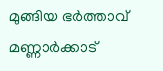മുങ്ങിയ ഭർത്താവ് മണ്ണാർക്കാട്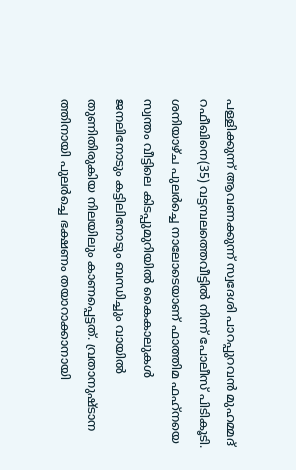പള്ളിക്കുന്ന് ആവണക്കുന്ന് സ്വദേശി പാറപ്പുറവൻ മുഹമ്മദ് റഫീഖിനെ(35) വട്ടമ്പലത്തെവീട്ടിൽ നിന്ന് പോലീസ് പിടികൂടി. ശനിയാഴ്ച പുലർച്ചെ നാലോടെയാണ് ഫാത്തിമ ഫഹ്‌നയെ സ്വന്തം വീട്ടിലെ കിടപ്പുമുറിയിൽ കൈകാലുകൾ ജനലിനോടും കട്ടിലിനോടും ബന്ധിച്ചും വായിൽ തുണിതിരുകിയ നിലയിലും കാണപ്പെട്ടത്. വ്രതാനുഷ്ടാന ത്തിനായി പുലർച്ചെ ഭക്ഷണം തയാറാക്കാനായി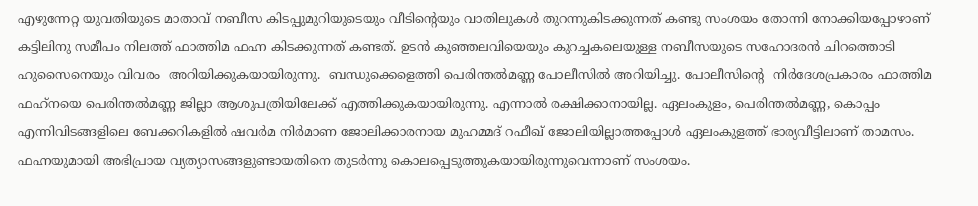എഴുന്നേറ്റ യുവതിയുടെ മാതാവ് നബീസ കിടപ്പുമുറിയുടെയും വീടിന്റെയും വാതിലുകൾ തുറന്നുകിടക്കുന്നത് കണ്ടു സംശയം തോന്നി നോക്കിയപ്പോഴാണ് കട്ടിലിനു സമീപം നിലത്ത് ഫാത്തിമ ഫഹ്ന കിടക്കുന്നത് കണ്ടത്. ഉടൻ കുഞ്ഞലവിയെയും കുറച്ചകലെയുള്ള നബീസയുടെ സഹോദരൻ ചിറത്തൊടി ഹുസൈനെയും വിവരം  അറിയിക്കുകയായിരുന്നു.  ബന്ധുക്കെളെത്തി പെരിന്തൽമണ്ണ പോലീസിൽ അറിയിച്ചു. പോലീസിന്റെ  നിർദേശപ്രകാരം ഫാത്തിമ ഫഹ്‌നയെ പെരിന്തൽമണ്ണ ജില്ലാ ആശുപത്രിയിലേക്ക് എത്തിക്കുകയായിരുന്നു. എന്നാൽ രക്ഷിക്കാനായില്ല. ഏലംകുളം, പെരിന്തൽമണ്ണ, കൊപ്പം എന്നിവിടങ്ങളിലെ ബേക്കറികളിൽ ഷവർമ നിർമാണ ജോലിക്കാരനായ മുഹമ്മദ് റഫീഖ് ജോലിയില്ലാത്തപ്പോൾ ഏലംകുളത്ത് ഭാര്യവീട്ടിലാണ് താമസം. ഫഹ്നയുമായി അഭിപ്രായ വ്യത്യാസങ്ങളുണ്ടായതിനെ തുടർന്നു കൊലപ്പെടുത്തുകയായിരുന്നുവെന്നാണ് സംശയം.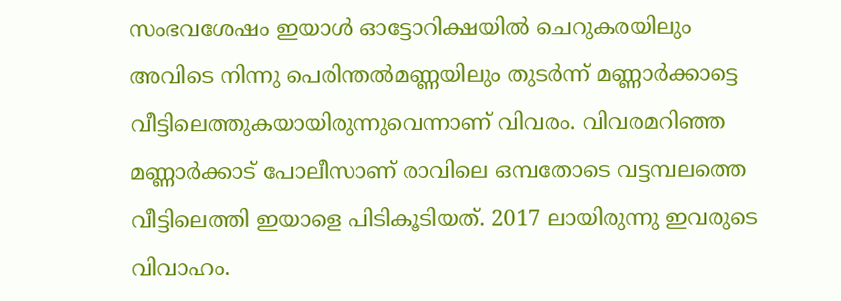സംഭവശേഷം ഇയാൾ ഓട്ടോറിക്ഷയിൽ ചെറുകരയിലും അവിടെ നിന്നു പെരിന്തൽമണ്ണയിലും തുടർന്ന് മണ്ണാർക്കാട്ടെ വീട്ടിലെത്തുകയായിരുന്നുവെന്നാണ് വിവരം. വിവരമറിഞ്ഞ മണ്ണാർക്കാട് പോലീസാണ് രാവിലെ ഒമ്പതോടെ വട്ടമ്പലത്തെ  വീട്ടിലെത്തി ഇയാളെ പിടികൂടിയത്. 2017 ലായിരുന്നു ഇവരുടെ വിവാഹം.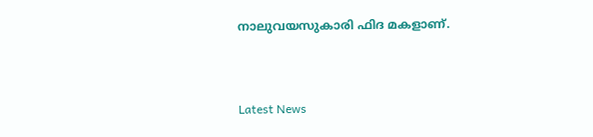നാലുവയസുകാരി ഫിദ മകളാണ്.


Latest News